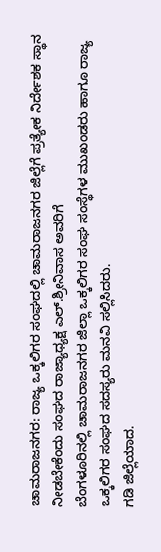ಚಾಮರಾಜನಗರ: ರಾಜ್ಯ ಒಕ್ಕಲಿಗರ ಸಂಘದಲ್ಲಿ ಚಾಮರಾಜನಗರ ಜಿಲ್ಲೆಗೆ ಪ್ರತ್ಯೇಕ ನಿರ್ದೇಶಕ ಸ್ಥಾನ ನೀಡಬೇಕೆಂದು ಸಂಘದ ರಾಜ್ಯಾಧ್ಯಕ್ಷ ಎಲ್.ಶ್ರೀನಿವಾಸ ಅವರಿಗೆ
ಬೆಂಗಳೂರಿನಲ್ಲಿ ಚಾಮರಾಜನಗರ ಜಿಲ್ಲಾ ಒಕ್ಕಲಿಗರ ಸಂಘ ಸಂಸ್ಥೆಗಳ ಮುಖಂಡರು ಹಾಗೂ ರಾಜ್ಯ ಒಕ್ಕಲಿಗರ ಸಂಘದ ಸದಸ್ಯರು ಮನವಿ ಸಲ್ಲಿಸಿದರು.
ಗಡಿ ಜಿಲ್ಲೆಯಾದ.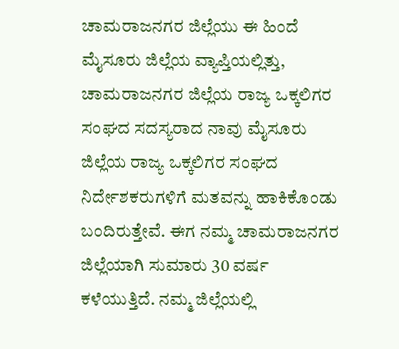ಚಾಮರಾಜನಗರ ಜಿಲ್ಲೆಯು ಈ ಹಿಂದೆ ಮೈಸೂರು ಜಿಲ್ಲೆಯ ವ್ಯಾಪ್ತಿಯಲ್ಲಿತ್ತು, ಚಾಮರಾಜನಗರ ಜಿಲ್ಲೆಯ ರಾಜ್ಯ ಒಕ್ಕಲಿಗರ ಸಂಘದ ಸದಸ್ಯರಾದ ನಾವು ಮೈಸೂರು ಜಿಲ್ಲೆಯ ರಾಜ್ಯ ಒಕ್ಕಲಿಗರ ಸಂಘದ ನಿರ್ದೇಶಕರುಗಳಿಗೆ ಮತವನ್ನು ಹಾಕಿಕೊಂಡು ಬಂದಿರುತ್ತೇವೆ. ಈಗ ನಮ್ಮ ಚಾಮರಾಜನಗರ ಜಿಲ್ಲೆಯಾಗಿ ಸುಮಾರು 30 ವರ್ಷ ಕಳೆಯುತ್ತಿದೆ. ನಮ್ಮ ಜಿಲ್ಲೆಯಲ್ಲಿ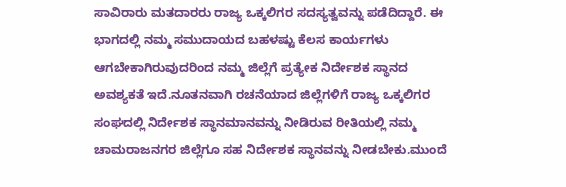ಸಾವಿರಾರು ಮತದಾರರು ರಾಜ್ಯ ಒಕ್ಕಲಿಗರ ಸದಸ್ಯತ್ವವನ್ನು ಪಡೆದಿದ್ದಾರೆ. ಈ ಭಾಗದಲ್ಲಿ ನಮ್ಮ ಸಮುದಾಯದ ಬಹಳಷ್ಟು ಕೆಲಸ ಕಾರ್ಯಗಳು ಆಗಬೇಕಾಗಿರುವುದರಿಂದ ನಮ್ಮ ಜಿಲ್ಲೆಗೆ ಪ್ರತ್ಯೇಕ ನಿರ್ದೇಶಕ ಸ್ಥಾನದ ಅವಶ್ಯಕತೆ ಇದೆ.ನೂತನವಾಗಿ ರಚನೆಯಾದ ಜಿಲ್ಲೆಗಳಿಗೆ ರಾಜ್ಯ ಒಕ್ಕಲಿಗರ ಸಂಘದಲ್ಲಿ ನಿರ್ದೇಶಕ ಸ್ಥಾನಮಾನವನ್ನು ನೀಡಿರುವ ರೀತಿಯಲ್ಲಿ ನಮ್ಮ ಚಾಮರಾಜನಗರ ಜಿಲ್ಲೆಗೂ ಸಹ ನಿರ್ದೇಶಕ ಸ್ಥಾನವನ್ನು ನೀಡಬೇಕು.ಮುಂದೆ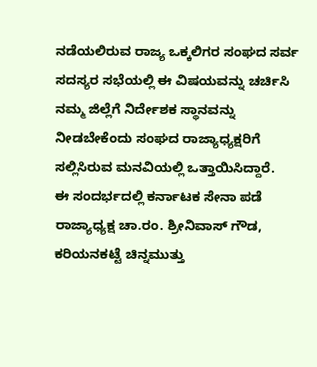ನಡೆಯಲಿರುವ ರಾಜ್ಯ ಒಕ್ಕಲಿಗರ ಸಂಘದ ಸರ್ವ ಸದಸ್ಯರ ಸಭೆಯಲ್ಲಿ ಈ ವಿಷಯವನ್ನು ಚರ್ಚಿಸಿ ನಮ್ಮ ಜಿಲ್ಲೆಗೆ ನಿರ್ದೇಶಕ ಸ್ಥಾನವನ್ನು ನೀಡಬೇಕೆಂದು ಸಂಘದ ರಾಜ್ಯಾಧ್ಯಕ್ಷರಿಗೆ ಸಲ್ಲಿಸಿರುವ ಮನವಿಯಲ್ಲಿ ಒತ್ತಾಯಿಸಿದ್ದಾರೆ.
ಈ ಸಂದರ್ಭದಲ್ಲಿ ಕರ್ನಾಟಕ ಸೇನಾ ಪಡೆ ರಾಜ್ಯಾಧ್ಯಕ್ಷ ಚಾ.ರಂ. ಶ್ರೀನಿವಾಸ್ ಗೌಡ, ಕರಿಯನಕಟ್ಟೆ ಚಿನ್ನಮುತ್ತು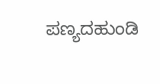ಪಣ್ಯದಹುಂಡಿ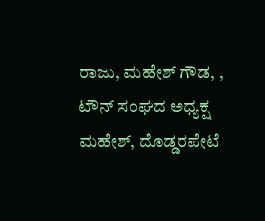ರಾಜು, ಮಹೇಶ್ ಗೌಡ, , ಟೌನ್ ಸಂಘದ ಅಧ್ಯಕ್ಷ ಮಹೇಶ್, ದೊಡ್ಡರಪೇಟೆ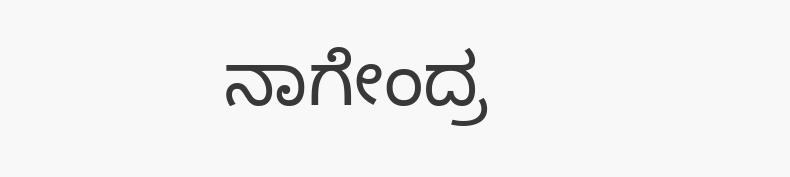ನಾಗೇಂದ್ರ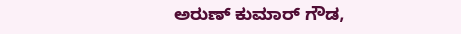ಅರುಣ್ ಕುಮಾರ್ ಗೌಡ,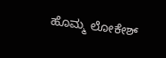ಹೊಮ್ಮ ಲೋಕೇಶ್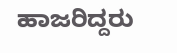ಹಾಜರಿದ್ದರು